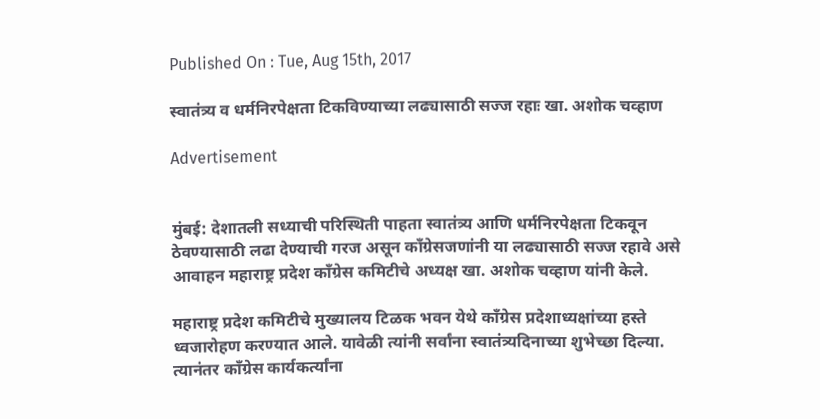Published On : Tue, Aug 15th, 2017

स्वातंत्र्य व धर्मनिरपेक्षता टिकविण्याच्या लढ्यासाठी सज्ज रहाः खा. अशोक चव्हाण

Advertisement


मुंबई: देशातली सध्याची परिस्थिती पाहता स्वातंत्र्य आणि धर्मनिरपेक्षता टिकवून ठेवण्यासाठी लढा देण्याची गरज असून काँग्रेसजणांनी या लढ्यासाठी सज्ज रहावे असे आवाहन महाराष्ट्र प्रदेश काँग्रेस कमिटीचे अध्यक्ष खा. अशोक चव्हाण यांनी केले.

महाराष्ट्र प्रदेश कमिटीचे मुख्यालय टिळक भवन येथे काँग्रेस प्रदेशाध्यक्षांच्या हस्ते ध्वजारोहण करण्यात आले. यावेळी त्यांनी सर्वांना स्वातंत्र्यदिनाच्या शुभेच्छा दिल्या. त्यानंतर काँग्रेस कार्यकर्त्यांना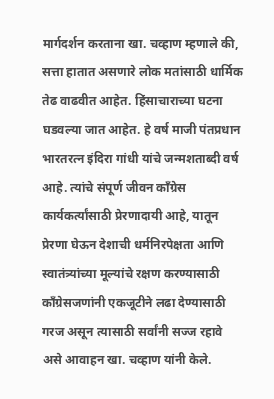मार्गदर्शन करताना खा. चव्हाण म्हणाले की, सत्ता हातात असणारे लोक मतांसाठी धार्मिक तेढ वाढवीत आहेत. हिंसाचाराच्या घटना घडवल्या जात आहेत. हे वर्ष माजी पंतप्रधान भारतरत्न इंदिरा गांधी यांचे जन्मशताब्दी वर्ष आहे. त्यांचे संपूर्ण जीवन काँग्रेस कार्यकर्त्यांसाठी प्रेरणादायी आहे, यातून प्रेरणा घेऊन देशाची धर्मनिरपेक्षता आणि स्वातंत्र्यांच्या मूल्यांचे रक्षण करण्यासाठी काँग्रेसजणांनी एकजूटीने लढा देण्यासाठी गरज असून त्यासाठी सर्वांनी सज्ज रहावे असे आवाहन खा. चव्हाण यांनी केले.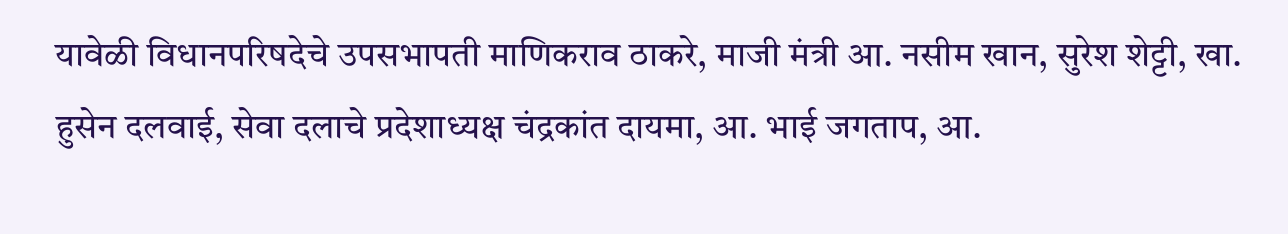यावेळी विधानपरिषदेचे उपसभापती माणिकराव ठाकरे, माजी मंत्री आ. नसीम खान, सुरेश शेट्टी, खा. हुसेन दलवाई, सेवा दलाचे प्रदेशाध्यक्ष चंद्रकांत दायमा, आ. भाई जगताप, आ.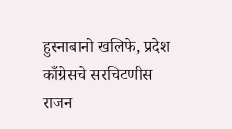हुस्नाबानो खलिफे, प्रदेश काँग्रेसचे सरचिटणीस राजन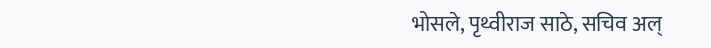भोसले, पृथ्वीराज साठे, सचिव अल्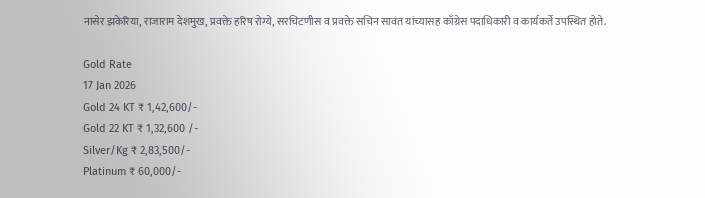नासेर झकेरिया, राजाराम देशमुख, प्रवक्ते हरिष रोग्ये, सरचिटणीस व प्रवक्ते सचिन सावंत यांच्यासह काँग्रेस पदाधिकारी व कार्यकर्ते उपस्थित होते.

Gold Rate
17 Jan 2026
Gold 24 KT ₹ 1,42,600/-
Gold 22 KT ₹ 1,32,600 /-
Silver/Kg ₹ 2,83,500/-
Platinum ₹ 60,000/-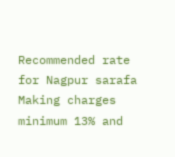Recommended rate for Nagpur sarafa Making charges minimum 13% and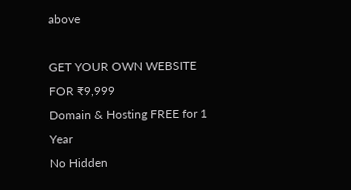above

GET YOUR OWN WEBSITE
FOR ₹9,999
Domain & Hosting FREE for 1 Year
No Hidden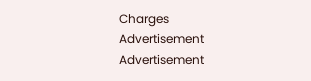Charges
Advertisement
Advertisement